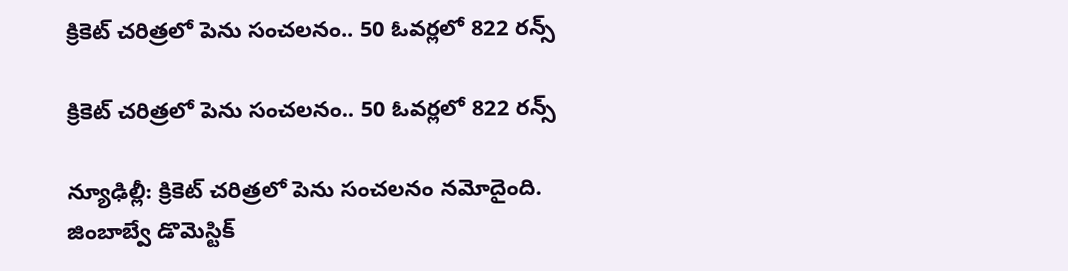క్రికెట్‌‌‌‌ చరిత్రలో పెను సంచలనం.. 50 ఓవర్లలో 822 రన్స్‌‌‌‌

క్రికెట్‌‌‌‌ చరిత్రలో పెను సంచలనం.. 50 ఓవర్లలో 822 రన్స్‌‌‌‌

న్యూఢిల్లీ: క్రికెట్‌‌‌‌ చరిత్రలో పెను సంచలనం నమోదైంది. జింబాబ్వే డొమెస్టిక్‌‌‌‌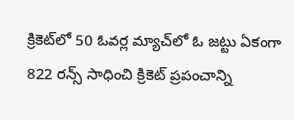క్రికెట్‌‌‌‌లో 50 ఓవర్ల మ్యాచ్‌‌‌‌లో ఓ జట్టు ఏకంగా 822 రన్స్‌‌‌‌ సాధించి క్రికెట్‌‌‌‌ ప్రపంచాన్ని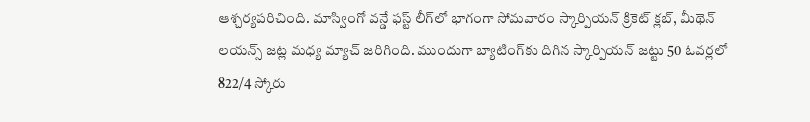ఆశ్చర్యపరిచింది. మాస్వింగో వన్డే ఫస్ట్‌‌‌‌ లీగ్‌‌‌‌లో భాగంగా సోమవారం స్కార్పియన్‌‌‌‌ క్రికెట్‌‌‌‌ క్లబ్‌‌‌‌, మీథెన్ లయన్స్‌‌‌‌ జట్ల మధ్య మ్యాచ్‌‌‌‌ జరిగింది. ముందుగా బ్యాటింగ్‌‌‌‌కు దిగిన స్కార్పియన్‌‌‌‌ జట్టు 50 ఓవర్లలో 822/4 స్కోరు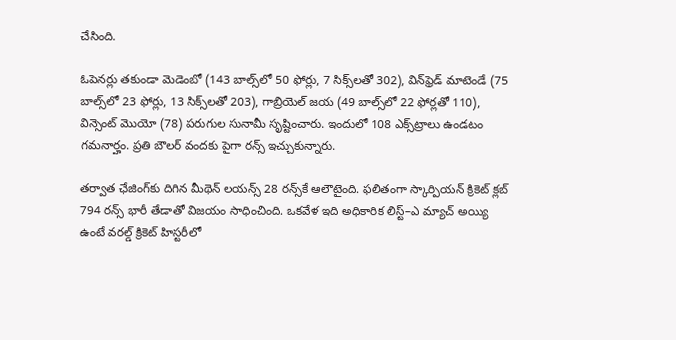చేసింది.

ఓపెనర్లు తకుండా మెడెంబో (143 బాల్స్‌‌‌‌లో 50 ఫోర్లు, 7 సిక్స్‌‌‌‌లతో 302), విన్‌‌‌‌ఫ్రెడ్‌‌‌‌ మాటెండే (75 బాల్స్‌‌‌‌లో 23 ఫోర్లు, 13 సిక్స్‌‌‌‌లతో 203), గాబ్రియెల్‌‌‌‌ జయ (49 బాల్స్‌‌‌‌లో 22 ఫోర్లతో 110), విన్సెంట్‌‌‌‌ మొయో (78) పరుగుల సునామీ సృష్టించారు. ఇందులో 108 ఎక్స్‌‌‌‌ట్రాలు ఉండటం గమనార్హం. ప్రతి బౌలర్‌‌‌‌ వందకు పైగా రన్స్‌‌‌‌ ఇచ్చుకున్నారు.

తర్వాత ఛేజింగ్‌‌‌‌కు దిగిన మీథెన్‌‌‌‌ లయన్స్‌‌‌‌ 28 రన్స్‌‌‌‌కే ఆలౌటైంది. ఫలితంగా స్కార్పియన్‌‌‌‌ క్రికెట్‌‌‌‌ క్లబ్‌‌‌‌ 794 రన్స్‌‌‌‌ భారీ తేడాతో విజయం సాధించింది. ఒకవేళ ఇది అధికారిక లిస్ట్‌‌‌‌–ఎ మ్యాచ్‌‌‌‌ అయ్యి ఉంటే వరల్డ్‌‌‌‌ క్రికెట్‌‌‌‌ హిస్టరీలో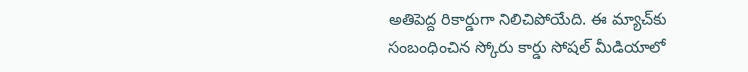అతిపెద్ద రికార్డుగా నిలిచిపోయేది. ఈ మ్యాచ్‌‌‌‌కు సంబంధించిన స్కోరు కార్డు సోషల్‌‌‌‌ మీడియాలో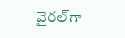వైరల్‌‌‌‌గా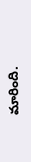మారింది.